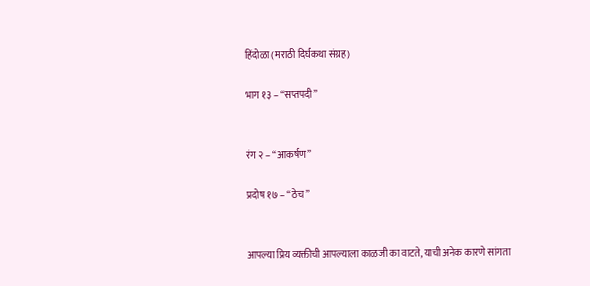हिंदोळा (मराठी दिर्घकथा संग्रह)

भाग १३ – “सप्तपदी”


रंग २ – “आकर्षण”

प्रदोष १७ – “ठेच”


आपल्या प्रिय व्यक्तीची आपल्याला काळजी का वाटते, याची अनेक कारणे सांगता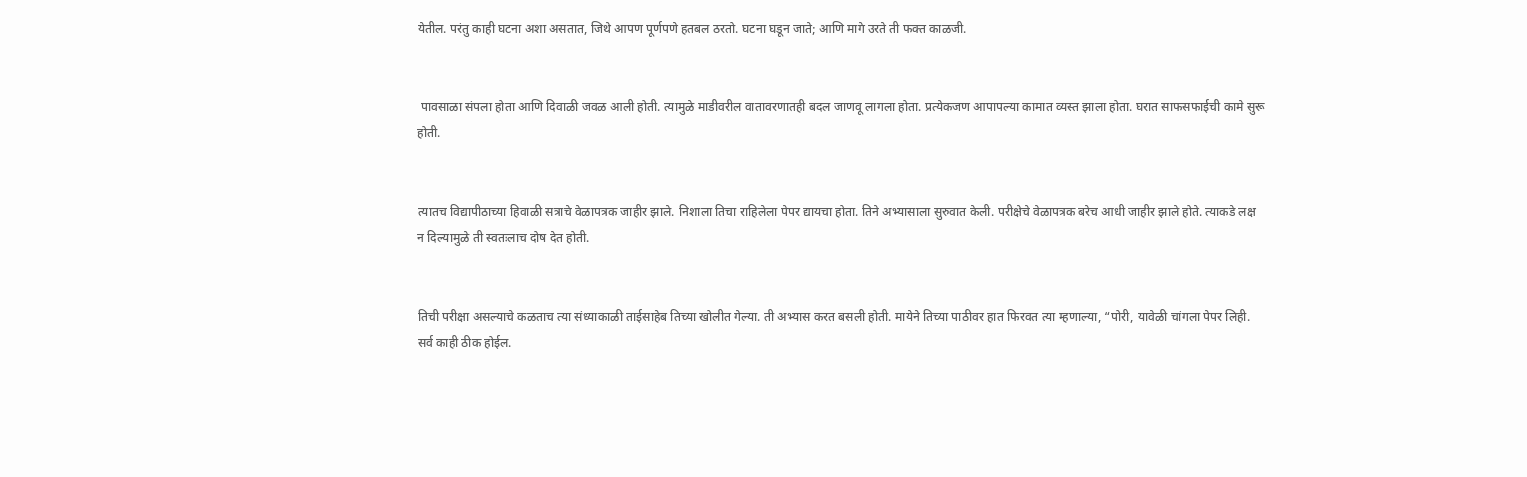येतील. परंतु काही घटना अशा असतात, जिथे आपण पूर्णपणे हतबल ठरतो. घटना घडून जाते; आणि मागे उरते ती फक्त काळजी.


 पावसाळा संपला होता आणि दिवाळी जवळ आली होती. त्यामुळे माडीवरील वातावरणातही बदल जाणवू लागला होता. प्रत्येकजण आपापल्या कामात व्यस्त झाला होता. घरात साफसफाईची कामे सुरू होती.


त्यातच विद्यापीठाच्या हिवाळी सत्राचे वेळापत्रक जाहीर झाले. निशाला तिचा राहिलेला पेपर द्यायचा होता. तिने अभ्यासाला सुरुवात केली. परीक्षेचे वेळापत्रक बरेच आधी जाहीर झाले होते. त्याकडे लक्ष न दिल्यामुळे ती स्वतःलाच दोष देत होती.


तिची परीक्षा असल्याचे कळताच त्या संध्याकाळी ताईसाहेब तिच्या खोलीत गेल्या. ती अभ्यास करत बसली होती. मायेने तिच्या पाठीवर हात फिरवत त्या म्हणाल्या, “पोरी, यावेळी चांगला पेपर लिही. सर्व काही ठीक होईल.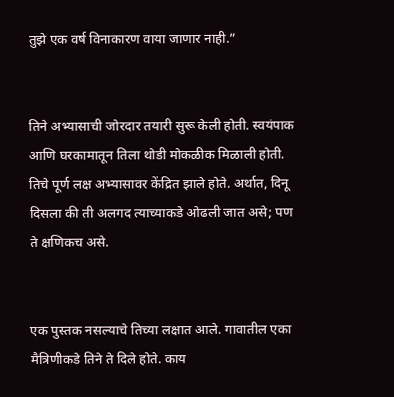तुझे एक वर्ष विनाकारण वाया जाणार नाही.”


तिने अभ्यासाची जोरदार तयारी सुरू केली होती. स्वयंपाक आणि घरकामातून तिला थोडी मोकळीक मिळाली होती. तिचे पूर्ण लक्ष अभ्यासावर केंद्रित झाले होते. अर्थात, दिनू दिसला की ती अलगद त्याच्याकडे ओढली जात असे; पण ते क्षणिकच असे.


एक पुस्तक नसल्याचे तिच्या लक्षात आले. गावातील एका मैत्रिणीकडे तिने ते दिले होते. काय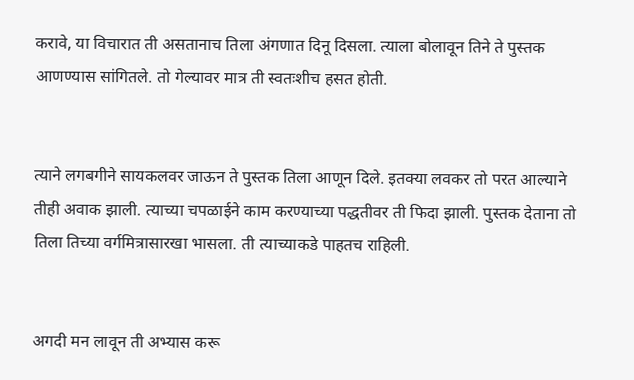करावे, या विचारात ती असतानाच तिला अंगणात दिनू दिसला. त्याला बोलावून तिने ते पुस्तक आणण्यास सांगितले. तो गेल्यावर मात्र ती स्वतःशीच हसत होती.


त्याने लगबगीने सायकलवर जाऊन ते पुस्तक तिला आणून दिले. इतक्या लवकर तो परत आल्याने तीही अवाक झाली. त्याच्या चपळाईने काम करण्याच्या पद्धतीवर ती फिदा झाली. पुस्तक देताना तो तिला तिच्या वर्गमित्रासारखा भासला. ती त्याच्याकडे पाहतच राहिली.


अगदी मन लावून ती अभ्यास करू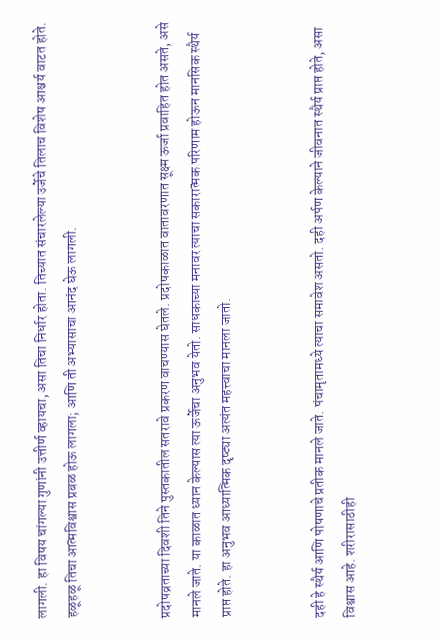लागली. हा विषय चांगल्या गुणांनी उत्तीर्ण व्हायचा, असा तिचा निर्धार होता. तिच्यात संचारलेल्या उर्जेचे तिलाच विशेष आश्चर्य वाटत होते. हळूहळू तिचा आत्मविश्वास प्रबळ होऊ लागला; आणि ती अभ्यासाचा आनंद घेऊ लागली.


प्रदोषव्रताच्या दिवशी तिने पुस्तकातील सतरावे प्रकरण वाचण्यास घेतले. प्रदोषकाळात वातावरणात सूक्ष्म ऊर्जा प्रवाहित होत असते, असे मानले जाते. या काळात ध्यान केल्यास त्या ऊर्जेचा अनुभव येतो. साधकाच्या मनावर त्याचा सकारात्मक परिणाम होऊन मानसिक स्थैर्य प्राप्त होते. हा अनुभव आध्यात्मिक दृष्ट्या अत्यंत महत्त्वाचा मानला जातो.


दही हे स्थैर्य आणि पोषणाचे प्रतीक मानले जाते. पंचामृतामध्ये त्याचा समावेश असतो. दही अर्पण केल्याने जीवनात स्थैर्य प्राप्त होते, असा विश्वास आहे. शरीरासाठीही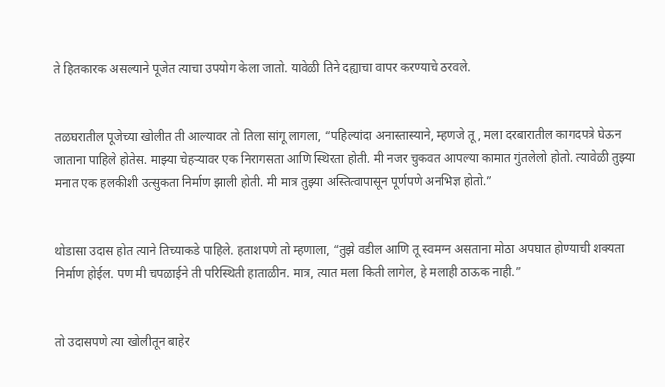ते हितकारक असल्याने पूजेत त्याचा उपयोग केला जातो. यावेळी तिने दह्याचा वापर करण्याचे ठरवले.


तळघरातील पूजेच्या खोलीत ती आल्यावर तो तिला सांगू लागला, “पहिल्यांदा अनास्तास्याने, म्हणजे तू, मला दरबारातील कागदपत्रे घेऊन जाताना पाहिले होतेस. माझ्या चेहऱ्यावर एक निरागसता आणि स्थिरता होती. मी नजर चुकवत आपल्या कामात गुंतलेलो होतो. त्यावेळी तुझ्या मनात एक हलकीशी उत्सुकता निर्माण झाली होती. मी मात्र तुझ्या अस्तित्वापासून पूर्णपणे अनभिज्ञ होतो.”


थोडासा उदास होत त्याने तिच्याकडे पाहिले. हताशपणे तो म्हणाला, “तुझे वडील आणि तू स्वमग्न असताना मोठा अपघात होण्याची शक्यता निर्माण होईल. पण मी चपळाईने ती परिस्थिती हाताळीन. मात्र, त्यात मला किती लागेल, हे मलाही ठाऊक नाही.”


तो उदासपणे त्या खोलीतून बाहेर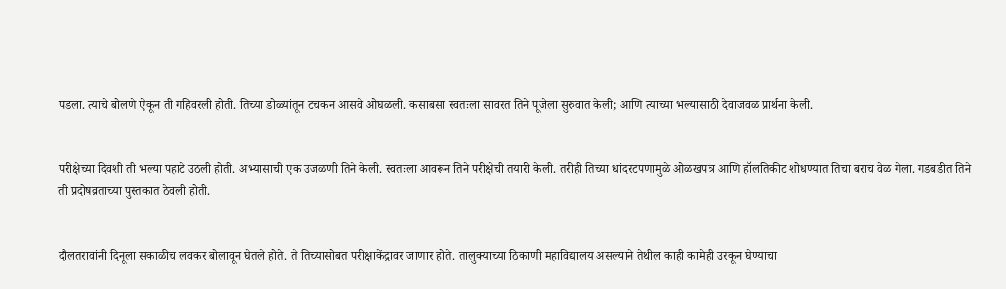पडला. त्याचे बोलणे ऐकून ती गहिवरली होती. तिच्या डोळ्यांतून टचकन आसवे ओघळली. कसाबसा स्वतःला सावरत तिने पूजेला सुरुवात केली; आणि त्याच्या भल्यासाठी देवाजवळ प्रार्थना केली.


परीक्षेच्या दिवशी ती भल्या पहाटे उठली होती. अभ्यासाची एक उजळणी तिने केली. स्वतःला आवरून तिने परीक्षेची तयारी केली. तरीही तिच्या धांदरटपणामुळे ओळखपत्र आणि हॉलतिकीट शोधण्यात तिचा बराच वेळ गेला. गडबडीत तिने ती प्रदोषव्रताच्या पुस्तकात ठेवली होती.


दौलतरावांनी दिनूला सकाळीच लवकर बोलावून घेतले होते. ते तिच्यासोबत परीक्षाकेंद्रावर जाणार होते. तालुक्याच्या ठिकाणी महाविद्यालय असल्याने तेथील काही कामेही उरकून घेण्याचा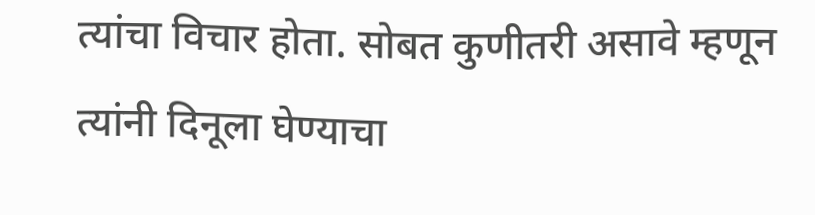त्यांचा विचार होता. सोबत कुणीतरी असावे म्हणून त्यांनी दिनूला घेण्याचा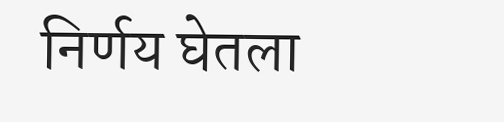निर्णय घेतला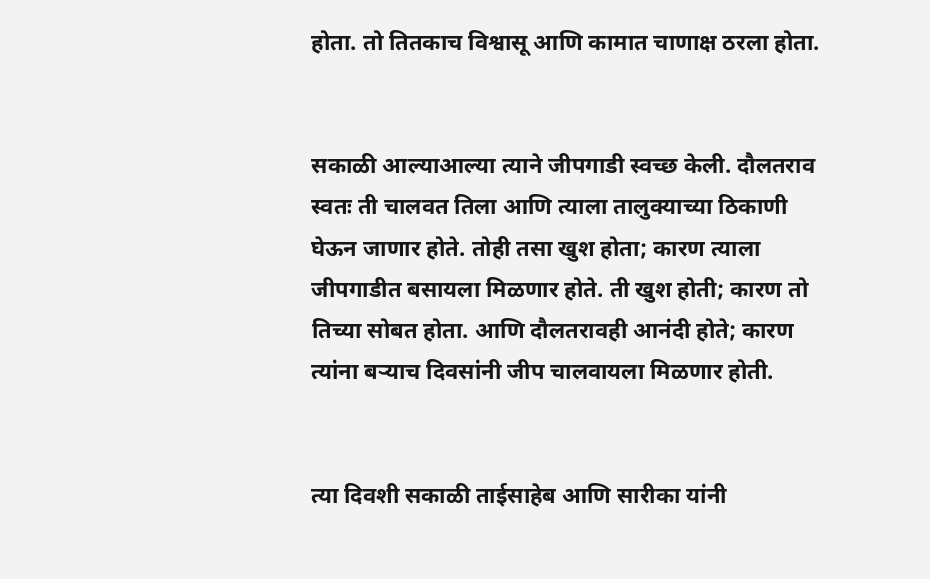होता. तो तितकाच विश्वासू आणि कामात चाणाक्ष ठरला होता.


सकाळी आल्याआल्या त्याने जीपगाडी स्वच्छ केली. दौलतराव स्वतः ती चालवत तिला आणि त्याला तालुक्याच्या ठिकाणी घेऊन जाणार होते. तोही तसा खुश होता; कारण त्याला जीपगाडीत बसायला मिळणार होते. ती खुश होती; कारण तो तिच्या सोबत होता. आणि दौलतरावही आनंदी होते; कारण त्यांना बऱ्याच दिवसांनी जीप चालवायला मिळणार होती.


त्या दिवशी सकाळी ताईसाहेब आणि सारीका यांनी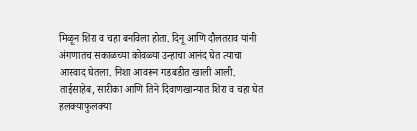मिळून शिरा व चहा बनविला होता. दिनू आणि दौलतराव यांनी अंगणातच सकाळच्या कोवळ्या उन्हाचा आनंद घेत त्याचा आस्वाद घेतला. निशा आवरून गडबडीत खाली आली. ताईसाहेब, सारीका आणि तिने दिवाणखान्यात शिरा व चहा घेत हलक्याफुलक्या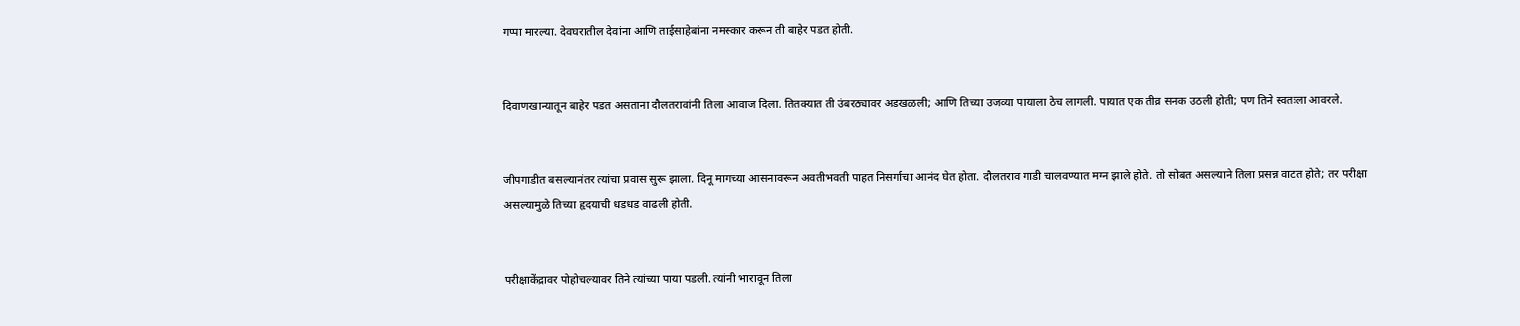गप्पा मारल्या. देवघरातील देवांना आणि ताईसाहेबांना नमस्कार करून ती बाहेर पडत होती.


दिवाणखान्यातून बाहेर पडत असताना दौलतरावांनी तिला आवाज दिला. तितक्यात ती उंबरठ्यावर अडखळली; आणि तिच्या उजव्या पायाला ठेच लागली. पायात एक तीव्र सनक उठली होती; पण तिने स्वतःला आवरले.


जीपगाडीत बसल्यानंतर त्यांचा प्रवास सुरू झाला. दिनू मागच्या आसनावरून अवतीभवती पाहत निसर्गाचा आनंद घेत होता. दौलतराव गाडी चालवण्यात मग्न झाले होते. तो सोबत असल्याने तिला प्रसन्न वाटत होते; तर परीक्षा असल्यामुळे तिच्या हृदयाची धडधड वाढली होती.


परीक्षाकेंद्रावर पोहोचल्यावर तिने त्यांच्या पाया पडली. त्यांनी भारावून तिला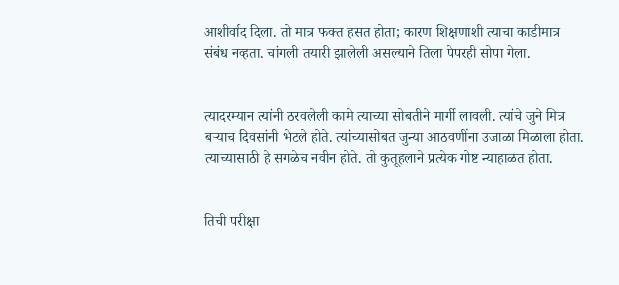आशीर्वाद दिला. तो मात्र फक्त हसत होता; कारण शिक्षणाशी त्याचा काडीमात्र संबंध नव्हता. चांगली तयारी झालेली असल्याने तिला पेपरही सोपा गेला.


त्यादरम्यान त्यांनी ठरवलेली कामे त्याच्या सोबतीने मार्गी लावली. त्यांचे जुने मित्र बऱ्याच दिवसांनी भेटले होते. त्यांच्यासोबत जुन्या आठवणींना उजाळा मिळाला होता. त्याच्यासाठी हे सगळेच नवीन होते. तो कुतूहलाने प्रत्येक गोष्ट न्याहाळत होता.


तिची परीक्षा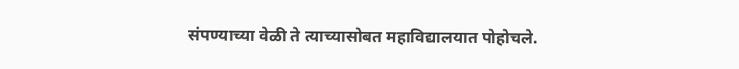संपण्याच्या वेळी ते त्याच्यासोबत महाविद्यालयात पोहोचले.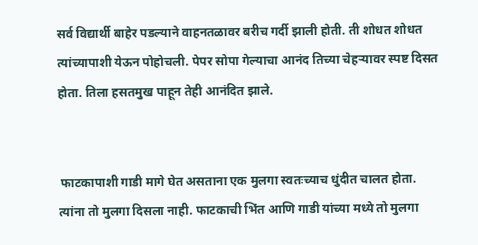सर्व विद्यार्थी बाहेर पडल्याने वाहनतळावर बरीच गर्दी झाली होती. ती शोधत शोधत त्यांच्यापाशी येऊन पोहोचली. पेपर सोपा गेल्याचा आनंद तिच्या चेहऱ्यावर स्पष्ट दिसत होता. तिला हसतमुख पाहून तेही आनंदित झाले.


 फाटकापाशी गाडी मागे घेत असताना एक मुलगा स्वतःच्याच धुंदीत चालत होता. त्यांना तो मुलगा दिसला नाही. फाटकाची भिंत आणि गाडी यांच्या मध्ये तो मुलगा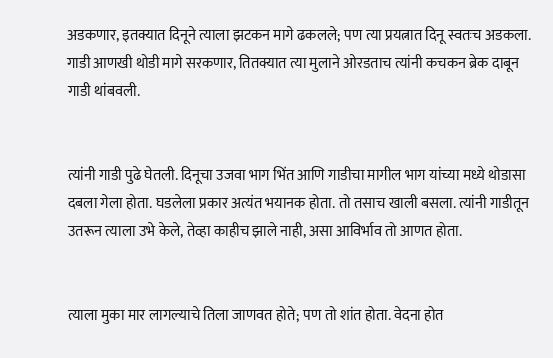अडकणार, इतक्यात दिनूने त्याला झटकन मागे ढकलले; पण त्या प्रयत्नात दिनू स्वतःच अडकला. गाडी आणखी थोडी मागे सरकणार, तितक्यात त्या मुलाने ओरडताच त्यांनी कचकन ब्रेक दाबून गाडी थांबवली.


त्यांनी गाडी पुढे घेतली. दिनूचा उजवा भाग भिंत आणि गाडीचा मागील भाग यांच्या मध्ये थोडासा दबला गेला होता. घडलेला प्रकार अत्यंत भयानक होता. तो तसाच खाली बसला. त्यांनी गाडीतून उतरून त्याला उभे केले, तेव्हा काहीच झाले नाही, असा आविर्भाव तो आणत होता.


त्याला मुका मार लागल्याचे तिला जाणवत होते; पण तो शांत होता. वेदना होत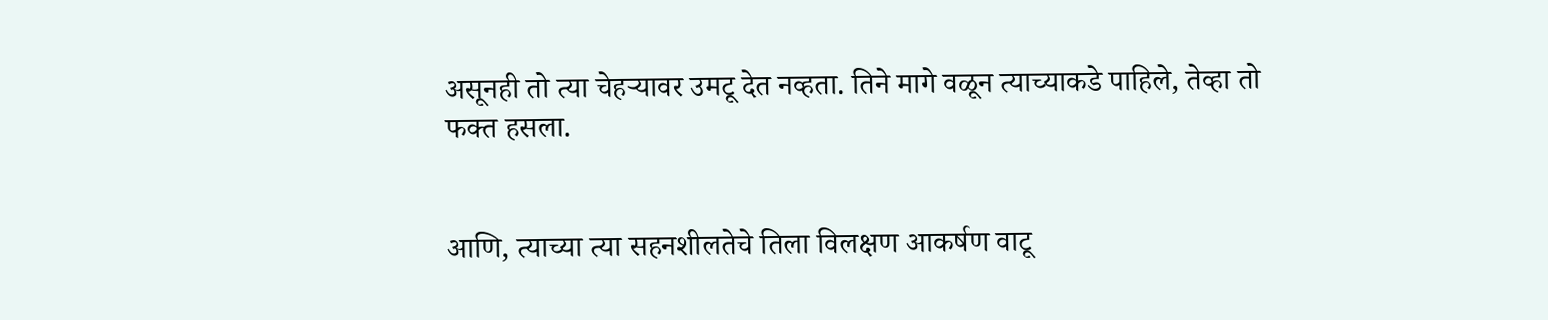असूनही तो त्या चेहऱ्यावर उमटू देत नव्हता. तिने मागे वळून त्याच्याकडे पाहिले, तेव्हा तो फक्त हसला.


आणि, त्याच्या त्या सहनशीलतेचे तिला विलक्षण आकर्षण वाटू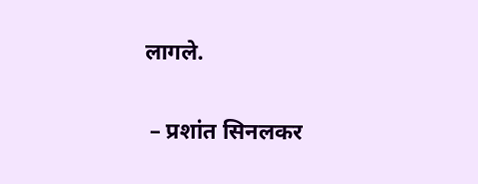लागले.


 – प्रशांत सिनलकर